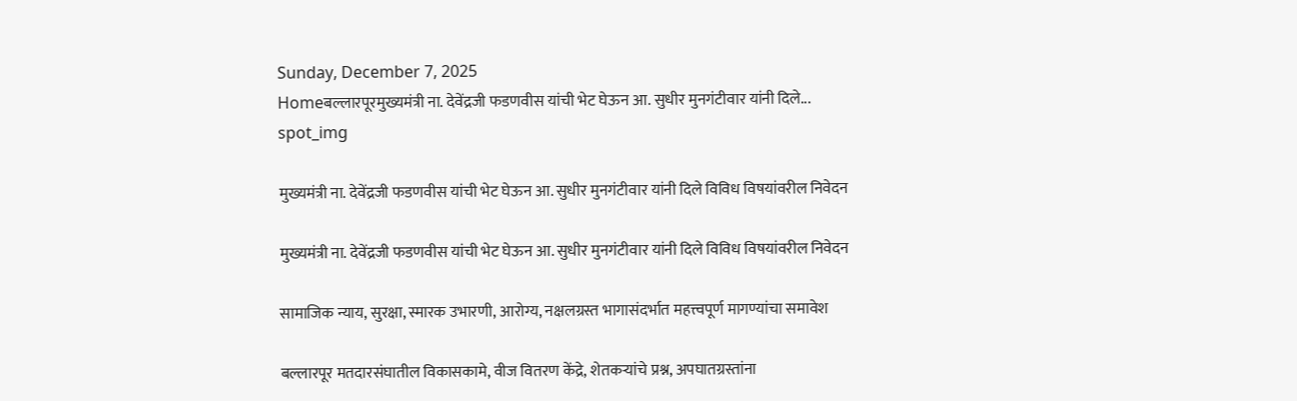Sunday, December 7, 2025
Homeबल्लारपूरमुख्यमंत्री ना. देवेंद्रजी फडणवीस यांची भेट घेऊन आ. सुधीर मुनगंटीवार यांनी दिले...
spot_img

मुख्यमंत्री ना. देवेंद्रजी फडणवीस यांची भेट घेऊन आ. सुधीर मुनगंटीवार यांनी दिले विविध विषयांवरील निवेदन

मुख्यमंत्री ना. देवेंद्रजी फडणवीस यांची भेट घेऊन आ. सुधीर मुनगंटीवार यांनी दिले विविध विषयांवरील निवेदन

सामाजिक न्याय, सुरक्षा, स्मारक उभारणी, आरोग्य, नक्षलग्रस्त भागासंदर्भात महत्त्वपूर्ण मागण्यांचा समावेश

बल्लारपूर मतदारसंघातील विकासकामे, वीज वितरण केंद्रे, शेतकऱ्यांचे प्रश्न, अपघातग्रस्तांना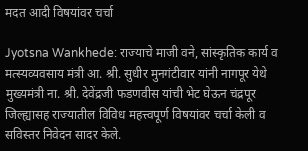मदत आदी विषयांवर चर्चा

Jyotsna Wankhede: राज्याचे माजी वने, सांस्कृतिक कार्य व मत्स्यव्यवसाय मंत्री आ. श्री. सुधीर मुनगंटीवार यांनी नागपूर येथे मुख्यमंत्री ना. श्री. देवेंद्रजी फडणवीस यांची भेट घेऊन चंद्रपूर जिल्ह्यासह राज्यातील विविध महत्त्वपूर्ण विषयांवर चर्चा केली व सविस्तर निवेदन सादर केले.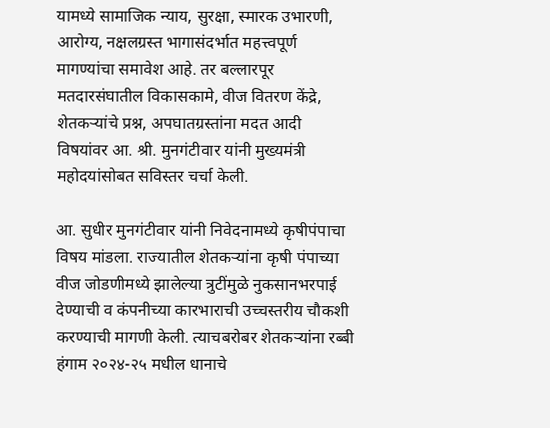यामध्ये सामाजिक न्याय, सुरक्षा, स्मारक उभारणी, आरोग्य, नक्षलग्रस्त भागासंदर्भात महत्त्वपूर्ण मागण्यांचा समावेश आहे. तर बल्लारपूर मतदारसंघातील विकासकामे, वीज वितरण केंद्रे, शेतकऱ्यांचे प्रश्न, अपघातग्रस्तांना मदत आदी विषयांवर आ. श्री. मुनगंटीवार यांनी मुख्यमंत्री महोदयांसोबत सविस्तर चर्चा केली.

आ. सुधीर मुनगंटीवार यांनी निवेदनामध्ये कृषीपंपाचा विषय मांडला. राज्यातील शेतकऱ्यांना कृषी पंपाच्या वीज जोडणीमध्ये झालेल्या त्रुटींमुळे नुकसानभरपाई देण्याची व कंपनीच्या कारभाराची उच्चस्तरीय चौकशी करण्याची मागणी केली. त्याचबरोबर शेतकऱ्यांना रब्बी हंगाम २०२४-२५ मधील धानाचे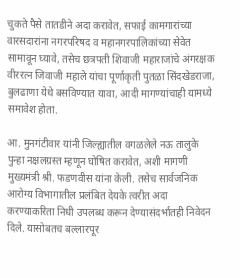चुकते पैसे तातडीने अदा करावेत, सफाई कामगारांच्या वारसदारांना नगरपरिषद व महानगरपालिकांच्या सेवेत सामावून घ्यावे, तसेच छत्रपती शिवाजी महाराजांचे अंगरक्षक वीररत्न जिवाजी महाले यांचा पूर्णाकृती पुतळा सिंदखेडराजा, बुलढाणा येथे बसविण्यात यावा, आदी मागण्यांचाही यामध्ये समावेश होता.

आ. मुनगंटीवार यांनी जिल्ह्यातील वगळलेले नऊ तालुके पुन्हा नक्षलग्रस्त म्हणून घोषित करावेत, अशी मागणी मुख्यमंत्री श्री. फडणवीस यांना केली. तसेच सार्वजनिक आरोग्य विभागातील प्रलंबित देयके त्वरीत अदा करण्याकरिता निधी उपलब्ध करून देण्यासंदर्भातही निवेदन दिले. यासोबतच बल्लारपूर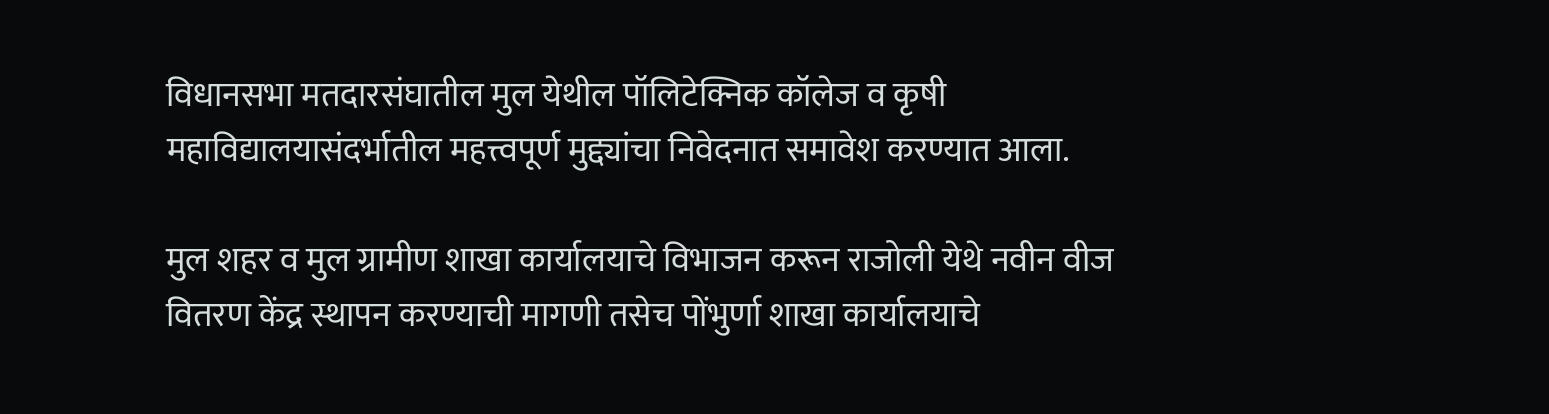विधानसभा मतदारसंघातील मुल येथील पॉलिटेक्निक कॉलेज व कृषी महाविद्यालयासंदर्भातील महत्त्वपूर्ण मुद्द्यांचा निवेदनात समावेश करण्यात आला.

मुल शहर व मुल ग्रामीण शाखा कार्यालयाचे विभाजन करून राजोली येथे नवीन वीज वितरण केंद्र स्थापन करण्याची मागणी तसेच पोंभुर्णा शाखा कार्यालयाचे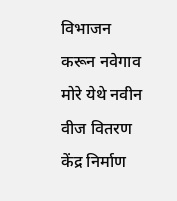विभाजन करून नवेगाव मोरे येथे नवीन वीज वितरण केंद्र निर्माण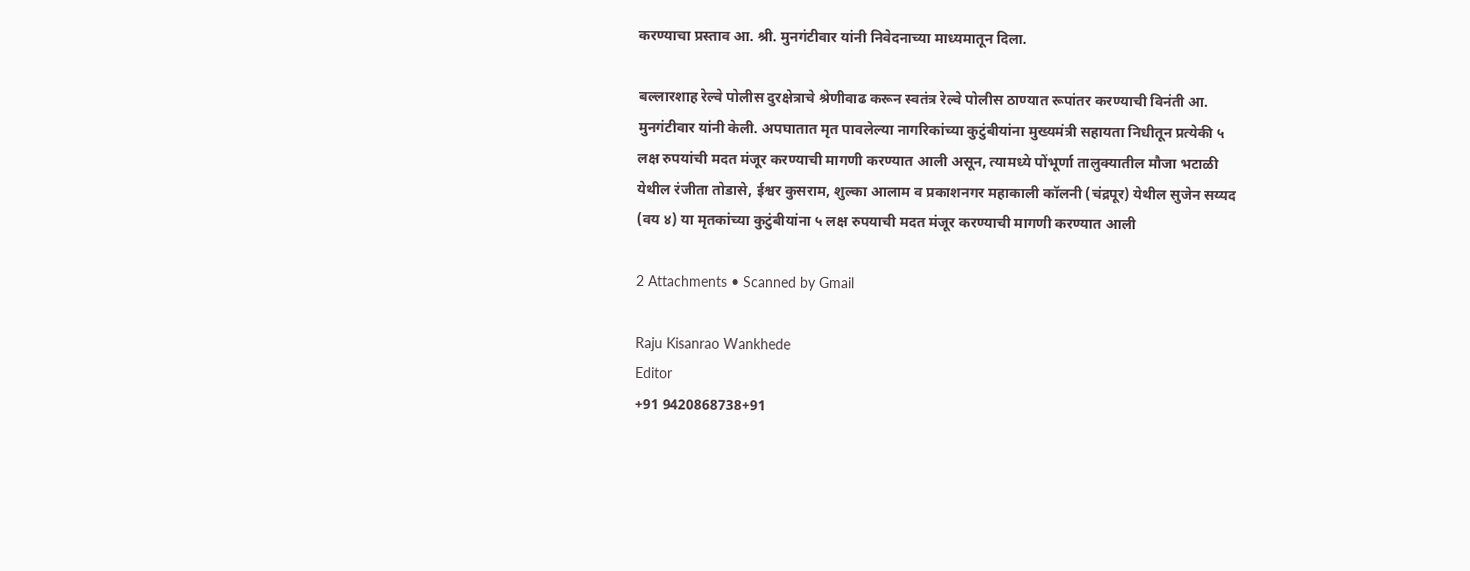करण्याचा प्रस्ताव आ. श्री. मुनगंटीवार यांनी निवेदनाच्या माध्यमातून दिला.

बल्लारशाह रेल्वे पोलीस दुरक्षेत्राचे श्रेणीवाढ करून स्वतंत्र रेल्वे पोलीस ठाण्यात रूपांतर करण्याची विनंती आ. मुनगंटीवार यांनी केली. अपघातात मृत पावलेल्या नागरिकांच्या कुटुंबीयांना मुख्यमंत्री सहायता निधीतून प्रत्येकी ५ लक्ष रुपयांची मदत मंजूर करण्याची मागणी करण्यात आली असून, त्यामध्ये पोंभूर्णा तालुक्यातील मौजा भटाळी येथील रंजीता तोडासे, ईश्वर कुसराम, शुल्का आलाम व प्रकाशनगर महाकाली कॉलनी (चंद्रपूर) येथील सुजेन सय्यद (वय ४) या मृतकांच्या कुटुंबीयांना ५ लक्ष रुपयाची मदत मंजूर करण्याची मागणी करण्यात आली

2 Attachments • Scanned by Gmail

Raju Kisanrao Wankhede
Editor
+91 9420868738+91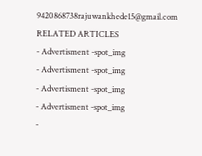9420868738rajuwankhede15@gmail.com
RELATED ARTICLES
- Advertisment -spot_img
- Advertisment -spot_img
- Advertisment -spot_img
- Advertisment -spot_img
-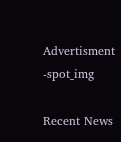Advertisment -spot_img

Recent News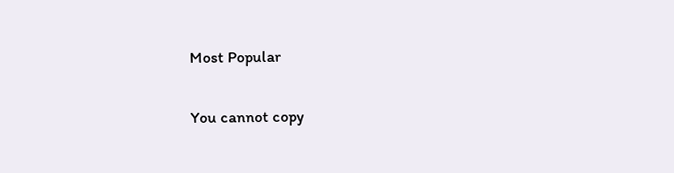Most Popular

You cannot copy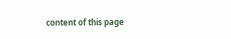content of this page